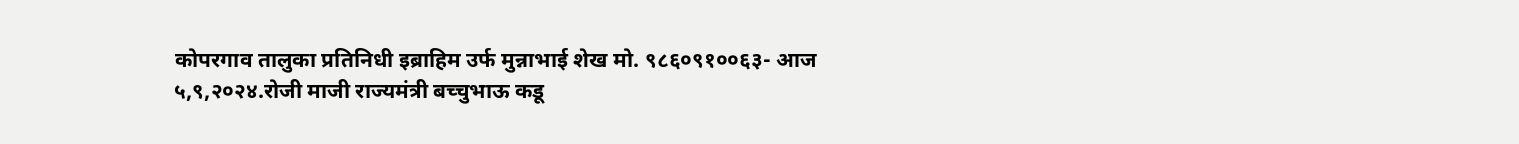कोपरगाव तालुका प्रतिनिधी इब्राहिम उर्फ मुन्नाभाई शेख मो. ९८६०९१००६३- आज ५,९,२०२४.रोजी माजी राज्यमंत्री बच्चुभाऊ कडू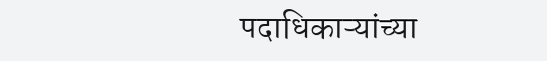पदाधिकाऱ्यांच्या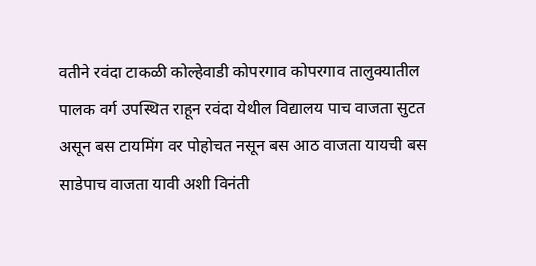वतीने रवंदा टाकळी कोल्हेवाडी कोपरगाव कोपरगाव तालुक्यातील पालक वर्ग उपस्थित राहून रवंदा येथील विद्यालय पाच वाजता सुटत असून बस टायमिंग वर पोहोचत नसून बस आठ वाजता यायची बस साडेपाच वाजता यावी अशी विनंती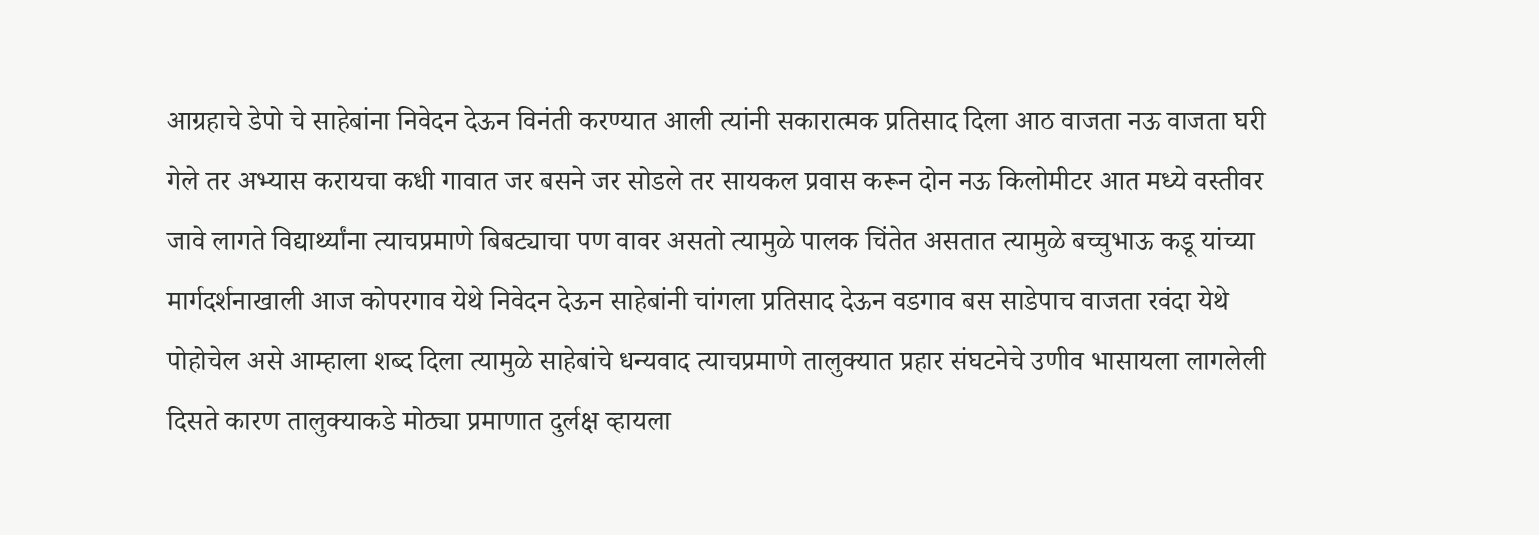आग्रहाचे डेपो चे साहेबांना निवेदन देऊन विनंती करण्यात आली त्यांनी सकारात्मक प्रतिसाद दिला आठ वाजता नऊ वाजता घरी गेले तर अभ्यास करायचा कधी गावात जर बसने जर सोडले तर सायकल प्रवास करून दोन नऊ किलोमीटर आत मध्ये वस्तीवर जावे लागते विद्यार्थ्यांना त्याचप्रमाणे बिबट्याचा पण वावर असतो त्यामुळे पालक चिंतेत असतात त्यामुळे बच्चुभाऊ कडू यांच्या मार्गदर्शनाखाली आज कोपरगाव येथे निवेदन देऊन साहेबांनी चांगला प्रतिसाद देऊन वडगाव बस साडेपाच वाजता रवंदा येथे पोहोचेल असे आम्हाला शब्द दिला त्यामुळे साहेबांचे धन्यवाद त्याचप्रमाणे तालुक्यात प्रहार संघटनेचे उणीव भासायला लागलेली दिसते कारण तालुक्याकडे मोठ्या प्रमाणात दुर्लक्ष व्हायला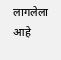लागलेला आहे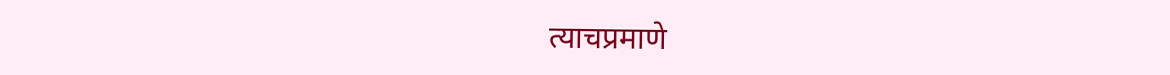त्याचप्रमाणे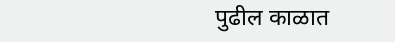पुढील काळात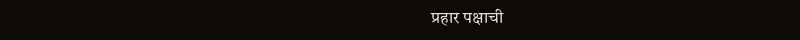प्रहार पक्षाची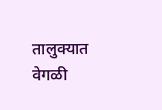तालुक्यात वेगळी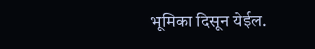भूमिका दिसून येईल.